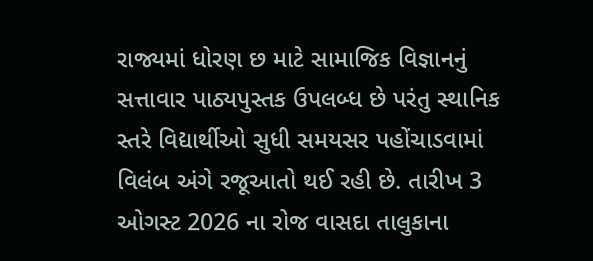રાજ્યમાં ધોરણ છ માટે સામાજિક વિજ્ઞાનનું સત્તાવાર પાઠ્યપુસ્તક ઉપલબ્ધ છે પરંતુ સ્થાનિક સ્તરે વિદ્યાર્થીઓ સુધી સમયસર પહોંચાડવામાં વિલંબ અંગે રજૂઆતો થઈ રહી છે. તારીખ 3 ઓગસ્ટ 2026 ના રોજ વાસદા તાલુકાના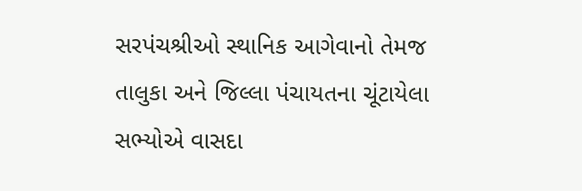સરપંચશ્રીઓ સ્થાનિક આગેવાનો તેમજ તાલુકા અને જિલ્લા પંચાયતના ચૂંટાયેલા સભ્યોએ વાસદા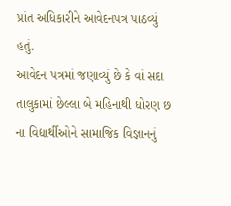પ્રાંત અધિકારીને આવેદનપત્ર પાઠવ્યું હતું.
આવેદન પત્રમાં જણાવ્યું છે કે વાં સદા તાલુકામાં છેલ્લા બે મહિનાથી ધોરણ છ ના વિદ્યાર્થીઓને સામાજિક વિજ્ઞાનનું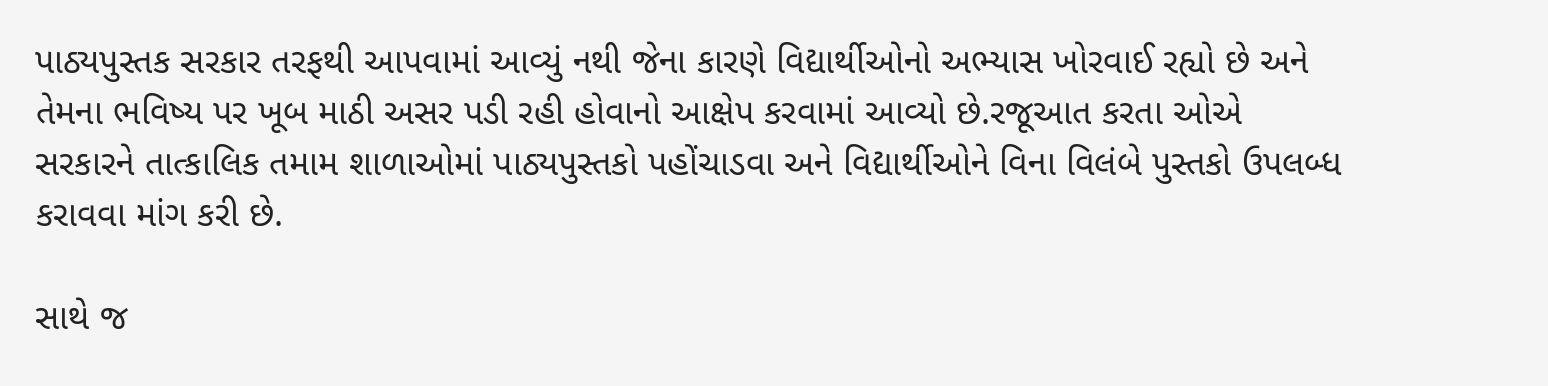પાઠ્યપુસ્તક સરકાર તરફથી આપવામાં આવ્યું નથી જેના કારણે વિદ્યાર્થીઓનો અભ્યાસ ખોરવાઈ રહ્યો છે અને તેમના ભવિષ્ય પર ખૂબ માઠી અસર પડી રહી હોવાનો આક્ષેપ કરવામાં આવ્યો છે.રજૂઆત કરતા ઓએ સરકારને તાત્કાલિક તમામ શાળાઓમાં પાઠ્યપુસ્તકો પહોંચાડવા અને વિદ્યાર્થીઓને વિના વિલંબે પુસ્તકો ઉપલબ્ધ કરાવવા માંગ કરી છે.

સાથે જ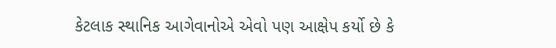કેટલાક સ્થાનિક આગેવાનોએ એવો પણ આક્ષેપ કર્યો છે કે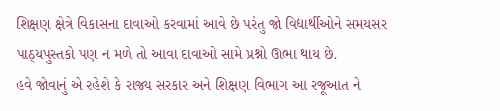શિક્ષણ ક્ષેત્રે વિકાસના દાવાઓ કરવામાં આવે છે પરંતુ જો વિદ્યાર્થીઓને સમયસર પાઠ્યપુસ્તકો પણ ન મળે તો આવા દાવાઓ સામે પ્રશ્નો ઊભા થાય છે.
હવે જોવાનું એ રહેશે કે રાજ્ય સરકાર અને શિક્ષણ વિભાગ આ રજૂઆત ને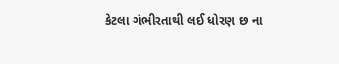કેટલા ગંભીરતાથી લઈ ધોરણ છ ના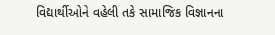વિદ્યાર્થીઓને વહેલી તકે સામાજિક વિજ્ઞાનના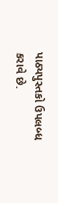પાઠ્યપુસ્તકો ઉપલબ્ધ કરાવે છે.